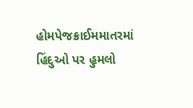હોમપેજક્રાઈમમાતરમાં હિંદુઓ પર હુમલો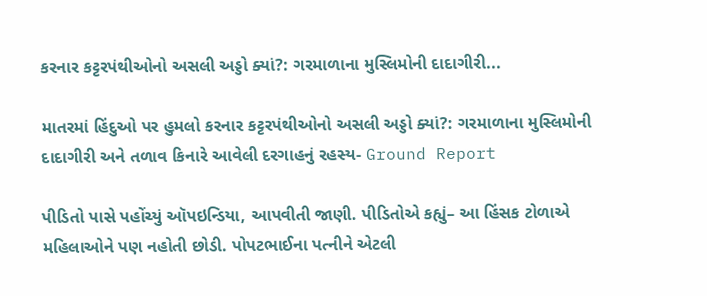કરનાર કટ્ટરપંથીઓનો અસલી અડ્ડો ક્યાં?: ગરમાળાના મુસ્લિમોની દાદાગીરી...

માતરમાં હિંદુઓ પર હુમલો કરનાર કટ્ટરપંથીઓનો અસલી અડ્ડો ક્યાં?: ગરમાળાના મુસ્લિમોની દાદાગીરી અને તળાવ કિનારે આવેલી દરગાહનું રહસ્ય- Ground Report

પીડિતો પાસે પહોંચ્યું ઑપઇન્ડિયા, આપવીતી જાણી. પીડિતોએ કહ્યું– આ હિંસક ટોળાએ મહિલાઓને પણ નહોતી છોડી. પોપટભાઈના પત્નીને એટલી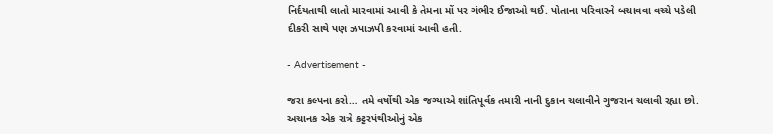નિર્દયતાથી લાતો મારવામાં આવી કે તેમના મોં પર ગંભીર ઈજાઓ થઈ. પોતાના પરિવારને બચાવવા વચ્ચે પડેલી દીકરી સાથે પણ ઝપાઝપી કરવામાં આવી હતી.

- Advertisement -

જરા કલ્પના કરો… તમે વર્ષોથી એક જગ્યાએ શાંતિપૂર્વક તમારી નાની દુકાન ચલાવીને ગુજરાન ચલાવી રહ્યા છો. અચાનક એક રાત્રે કટ્ટરપંથીઓનું એક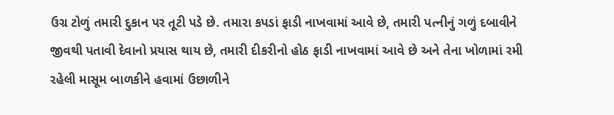ઉગ્ર ટોળું તમારી દુકાન પર તૂટી પડે છે. તમારા કપડાં ફાડી નાખવામાં આવે છે, તમારી પત્નીનું ગળું દબાવીને જીવથી પતાવી દેવાનો પ્રયાસ થાય છે, તમારી દીકરીનો હોઠ ફાડી નાખવામાં આવે છે અને તેના ખોળામાં રમી રહેલી માસૂમ બાળકીને હવામાં ઉછાળીને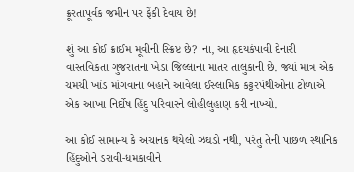ક્રૂરતાપૂર્વક જમીન પર ફેંકી દેવાય છે!

શું આ કોઈ ક્રાઈમ મૂવીની સ્ક્રિપ્ટ છે? ના, આ હૃદયકંપાવી દેનારી વાસ્તવિકતા ગુજરાતના ખેડા જિલ્લાના માતર તાલુકાની છે. જ્યાં માત્ર એક ચમચી ખાંડ માંગવાના બહાને આવેલા ઈસ્લામિક કટ્ટરપંથીઓના ટોળાએ એક આખા નિર્દોષ હિંદુ પરિવારને લોહીલુહાણ કરી નાખ્યો.

આ કોઈ સામાન્ય કે અચાનક થયેલો ઝઘડો નથી, પરંતુ તેની પાછળ સ્થાનિક હિંદુઓને ડરાવી-ધમકાવીને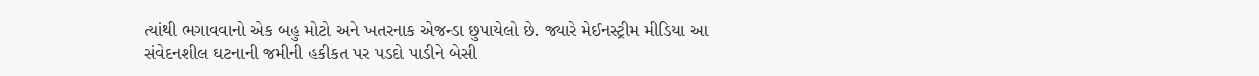ત્યાંથી ભગાવવાનો એક બહુ મોટો અને ખતરનાક એજન્ડા છુપાયેલો છે. જ્યારે મેઈનસ્ટ્રીમ મીડિયા આ સંવેદનશીલ ઘટનાની જમીની હકીકત પર પડદો પાડીને બેસી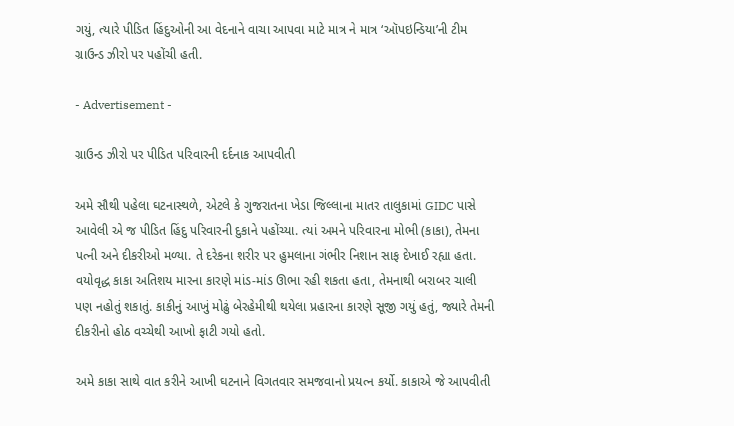ગયું, ત્યારે પીડિત હિંદુઓની આ વેદનાને વાચા આપવા માટે માત્ર ને માત્ર ‘ઑપઇન્ડિયા’ની ટીમ ગ્રાઉન્ડ ઝીરો પર પહોંચી હતી.

- Advertisement -

ગ્રાઉન્ડ ઝીરો પર પીડિત પરિવારની દર્દનાક આપવીતી

અમે સૌથી પહેલા ઘટનાસ્થળે, એટલે કે ગુજરાતના ખેડા જિલ્લાના માતર તાલુકામાં GIDC પાસે આવેલી એ જ પીડિત હિંદુ પરિવારની દુકાને પહોંચ્યા. ત્યાં અમને પરિવારના મોભી (કાકા), તેમના પત્ની અને દીકરીઓ મળ્યા. તે દરેકના શરીર પર હુમલાના ગંભીર નિશાન સાફ દેખાઈ રહ્યા હતા. વયોવૃદ્ધ કાકા અતિશય મારના કારણે માંડ-માંડ ઊભા રહી શકતા હતા, તેમનાથી બરાબર ચાલી પણ નહોતું શકાતું. કાકીનું આખું મોઢું બેરહેમીથી થયેલા પ્રહારના કારણે સૂજી ગયું હતું, જ્યારે તેમની દીકરીનો હોઠ વચ્ચેથી આખો ફાટી ગયો હતો.

અમે કાકા સાથે વાત કરીને આખી ઘટનાને વિગતવાર સમજવાનો પ્રયત્ન કર્યો. કાકાએ જે આપવીતી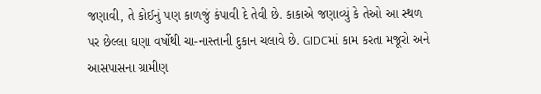જણાવી, તે કોઈનું પણ કાળજું કંપાવી દે તેવી છે. કાકાએ જણાવ્યું કે તેઓ આ સ્થળ પર છેલ્લા ઘણા વર્ષોથી ચા-નાસ્તાની દુકાન ચલાવે છે. GIDCમાં કામ કરતા મજૂરો અને આસપાસના ગ્રામીણ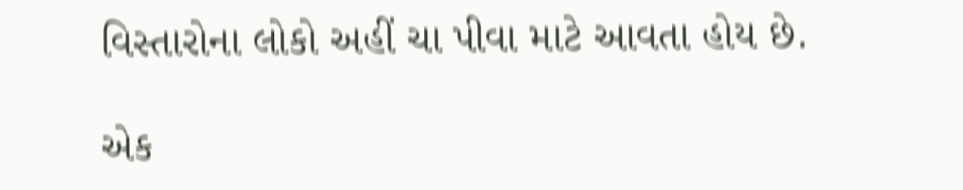વિસ્તારોના લોકો અહીં ચા પીવા માટે આવતા હોય છે.

એક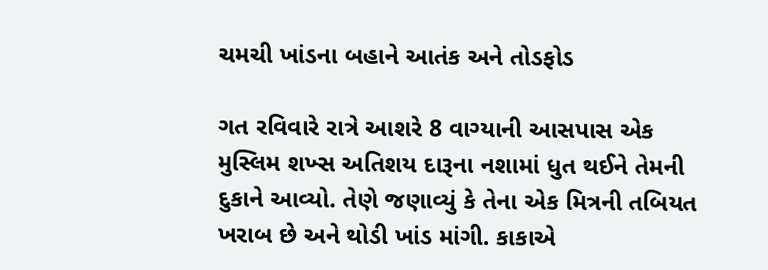ચમચી ખાંડના બહાને આતંક અને તોડફોડ

ગત રવિવારે રાત્રે આશરે 8 વાગ્યાની આસપાસ એક મુસ્લિમ શખ્સ અતિશય દારૂના નશામાં ધુત થઈને તેમની દુકાને આવ્યો. તેણે જણાવ્યું કે તેના એક મિત્રની તબિયત ખરાબ છે અને થોડી ખાંડ માંગી. કાકાએ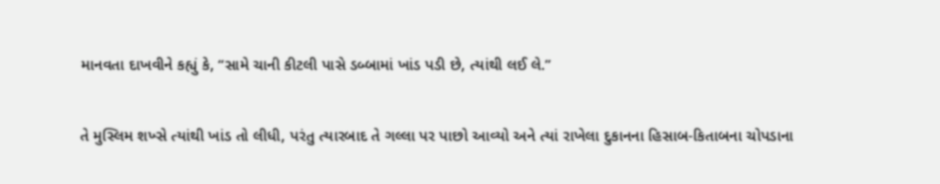માનવતા દાખવીને કહ્યું કે, “સામે ચાની કીટલી પાસે ડબ્બામાં ખાંડ પડી છે, ત્યાંથી લઈ લે.”

તે મુસ્લિમ શખ્સે ત્યાંથી ખાંડ તો લીધી, પરંતુ ત્યારબાદ તે ગલ્લા પર પાછો આવ્યો અને ત્યાં રાખેલા દુકાનના હિસાબ-કિતાબના ચોપડાના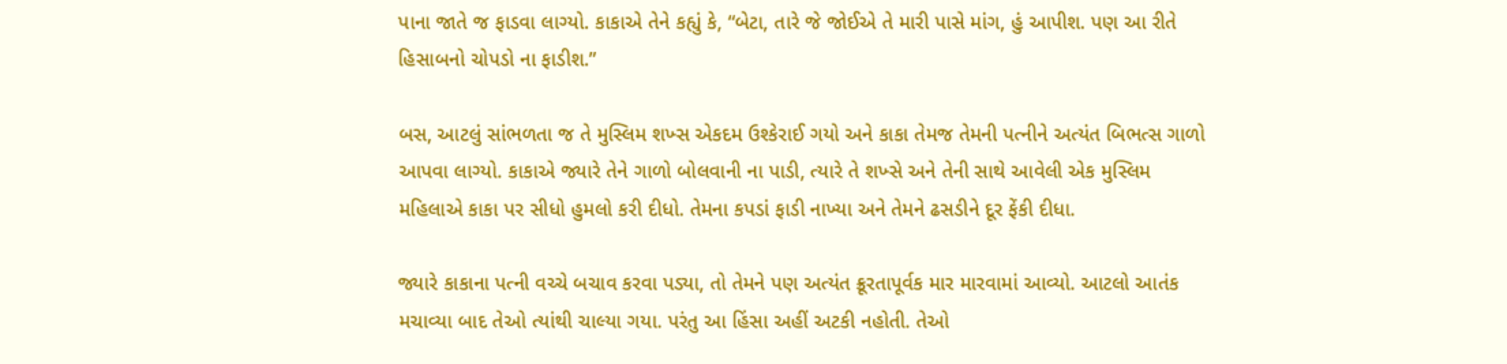પાના જાતે જ ફાડવા લાગ્યો. કાકાએ તેને કહ્યું કે, “બેટા, તારે જે જોઈએ તે મારી પાસે માંગ, હું આપીશ. પણ આ રીતે હિસાબનો ચોપડો ના ફાડીશ.”

બસ, આટલું સાંભળતા જ તે મુસ્લિમ શખ્સ એકદમ ઉશ્કેરાઈ ગયો અને કાકા તેમજ તેમની પત્નીને અત્યંત બિભત્સ ગાળો આપવા લાગ્યો. કાકાએ જ્યારે તેને ગાળો બોલવાની ના પાડી, ત્યારે તે શખ્સે અને તેની સાથે આવેલી એક મુસ્લિમ મહિલાએ કાકા પર સીધો હુમલો કરી દીધો. તેમના કપડાં ફાડી નાખ્યા અને તેમને ઢસડીને દૂર ફેંકી દીધા.

જ્યારે કાકાના પત્ની વચ્ચે બચાવ કરવા પડ્યા, તો તેમને પણ અત્યંત ક્રૂરતાપૂર્વક માર મારવામાં આવ્યો. આટલો આતંક મચાવ્યા બાદ તેઓ ત્યાંથી ચાલ્યા ગયા. પરંતુ આ હિંસા અહીં અટકી નહોતી. તેઓ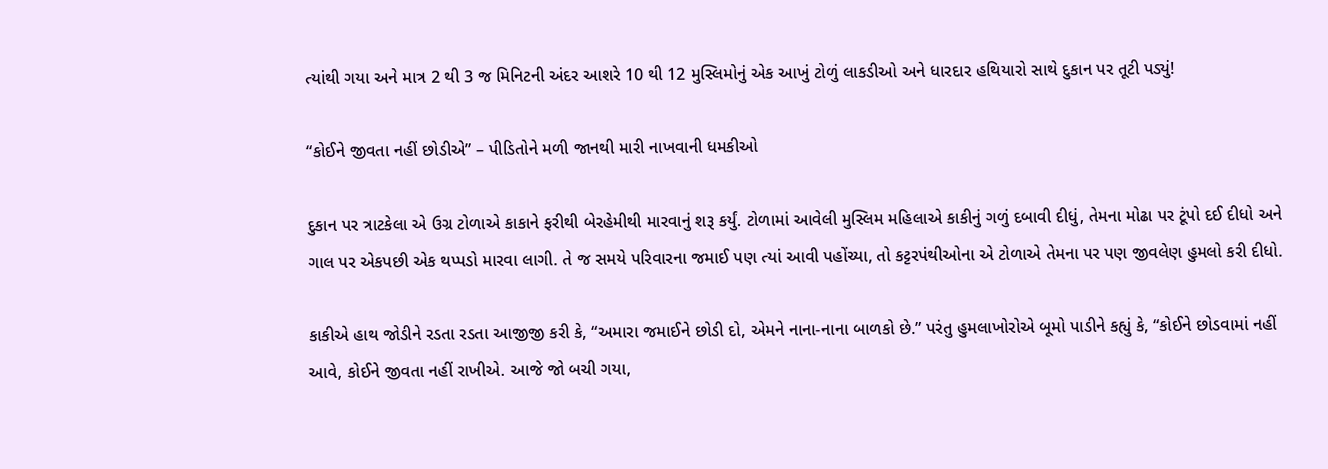ત્યાંથી ગયા અને માત્ર 2 થી 3 જ મિનિટની અંદર આશરે 10 થી 12 મુસ્લિમોનું એક આખું ટોળું લાકડીઓ અને ધારદાર હથિયારો સાથે દુકાન પર તૂટી પડ્યું!

“કોઈને જીવતા નહીં છોડીએ” – પીડિતોને મળી જાનથી મારી નાખવાની ધમકીઓ

દુકાન પર ત્રાટકેલા એ ઉગ્ર ટોળાએ કાકાને ફરીથી બેરહેમીથી મારવાનું શરૂ કર્યું. ટોળામાં આવેલી મુસ્લિમ મહિલાએ કાકીનું ગળું દબાવી દીધું, તેમના મોઢા પર ટૂંપો દઈ દીધો અને ગાલ પર એકપછી એક થપ્પડો મારવા લાગી. તે જ સમયે પરિવારના જમાઈ પણ ત્યાં આવી પહોંચ્યા, તો કટ્ટરપંથીઓના એ ટોળાએ તેમના પર પણ જીવલેણ હુમલો કરી દીધો.

કાકીએ હાથ જોડીને રડતા રડતા આજીજી કરી કે, “અમારા જમાઈને છોડી દો, એમને નાના-નાના બાળકો છે.” પરંતુ હુમલાખોરોએ બૂમો પાડીને કહ્યું કે, “કોઈને છોડવામાં નહીં આવે, કોઈને જીવતા નહીં રાખીએ. આજે જો બચી ગયા,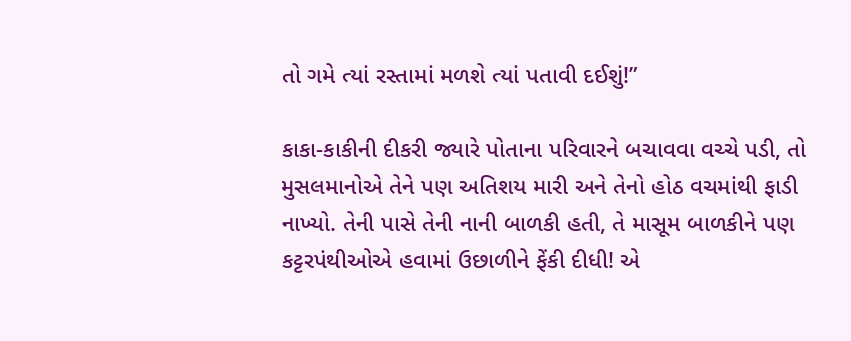તો ગમે ત્યાં રસ્તામાં મળશે ત્યાં પતાવી દઈશું!”

કાકા-કાકીની દીકરી જ્યારે પોતાના પરિવારને બચાવવા વચ્ચે પડી, તો મુસલમાનોએ તેને પણ અતિશય મારી અને તેનો હોઠ વચમાંથી ફાડી નાખ્યો. તેની પાસે તેની નાની બાળકી હતી, તે માસૂમ બાળકીને પણ કટ્ટરપંથીઓએ હવામાં ઉછાળીને ફેંકી દીધી! એ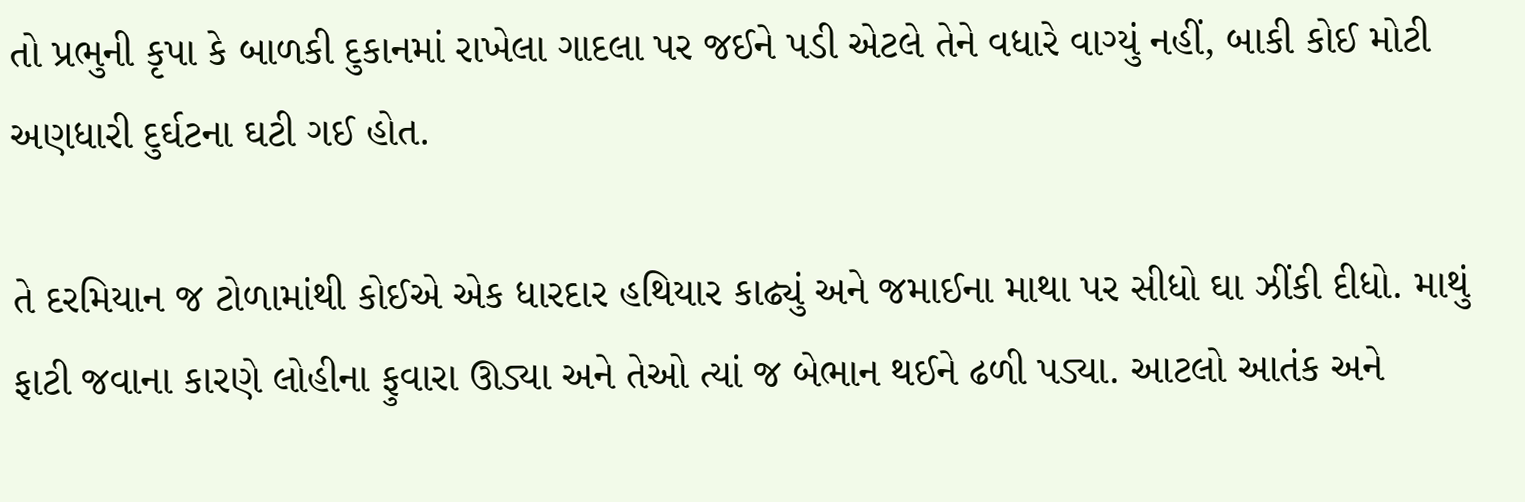તો પ્રભુની કૃપા કે બાળકી દુકાનમાં રાખેલા ગાદલા પર જઈને પડી એટલે તેને વધારે વાગ્યું નહીં, બાકી કોઈ મોટી અણધારી દુર્ઘટના ઘટી ગઈ હોત.

તે દરમિયાન જ ટોળામાંથી કોઈએ એક ધારદાર હથિયાર કાઢ્યું અને જમાઈના માથા પર સીધો ઘા ઝીંકી દીધો. માથું ફાટી જવાના કારણે લોહીના ફુવારા ઊડ્યા અને તેઓ ત્યાં જ બેભાન થઈને ઢળી પડ્યા. આટલો આતંક અને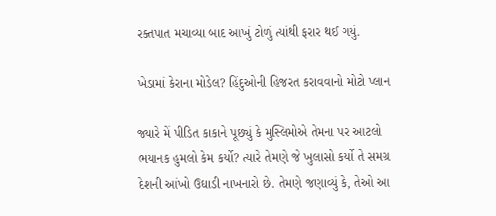રક્તપાત મચાવ્યા બાદ આખું ટોળું ત્યાંથી ફરાર થઈ ગયું.

ખેડામાં કેરાના મોડેલ? હિંદુઓની હિજરત કરાવવાનો મોટો પ્લાન

જ્યારે મેં પીડિત કાકાને પૂછ્યું કે મુસ્લિમોએ તેમના પર આટલો ભયાનક હુમલો કેમ કર્યો? ત્યારે તેમણે જે ખુલાસો કર્યો તે સમગ્ર દેશની આંખો ઉઘાડી નાખનારો છે. તેમણે જણાવ્યું કે, તેઓ આ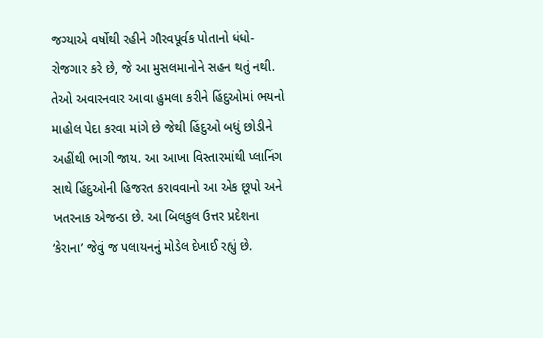જગ્યાએ વર્ષોથી રહીને ગૌરવપૂર્વક પોતાનો ધંધો-રોજગાર કરે છે, જે આ મુસલમાનોને સહન થતું નથી. તેઓ અવારનવાર આવા હુમલા કરીને હિંદુઓમાં ભયનો માહોલ પેદા કરવા માંગે છે જેથી હિંદુઓ બધું છોડીને અહીંથી ભાગી જાય. આ આખા વિસ્તારમાંથી પ્લાનિંગ સાથે હિંદુઓની હિજરત કરાવવાનો આ એક છૂપો અને ખતરનાક એજન્ડા છે. આ બિલકુલ ઉત્તર પ્રદેશના ‘કેરાના’ જેવું જ પલાયનનું મોડેલ દેખાઈ રહ્યું છે.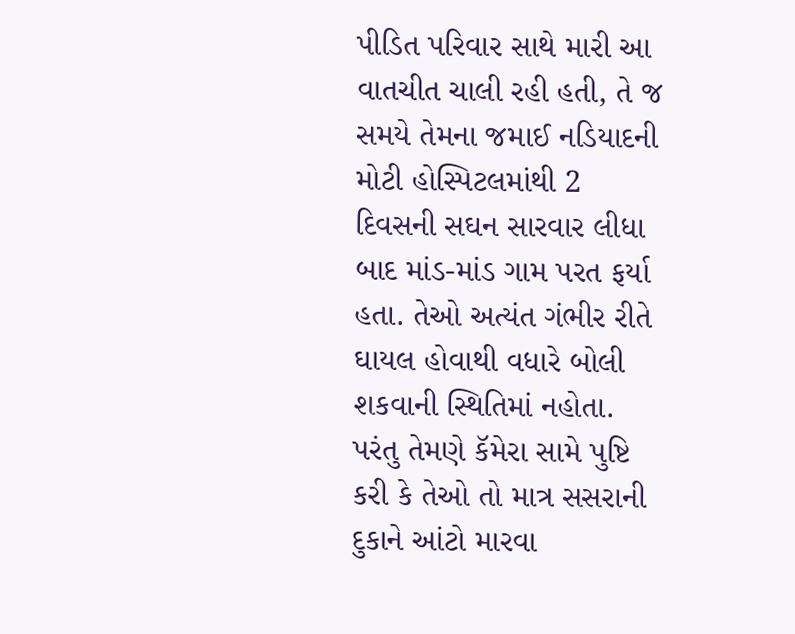પીડિત પરિવાર સાથે મારી આ વાતચીત ચાલી રહી હતી, તે જ સમયે તેમના જમાઈ નડિયાદની મોટી હોસ્પિટલમાંથી 2 દિવસની સઘન સારવાર લીધા બાદ માંડ-માંડ ગામ પરત ફર્યા હતા. તેઓ અત્યંત ગંભીર રીતે ઘાયલ હોવાથી વધારે બોલી શકવાની સ્થિતિમાં નહોતા. પરંતુ તેમણે કૅમેરા સામે પુષ્ટિ કરી કે તેઓ તો માત્ર સસરાની દુકાને આંટો મારવા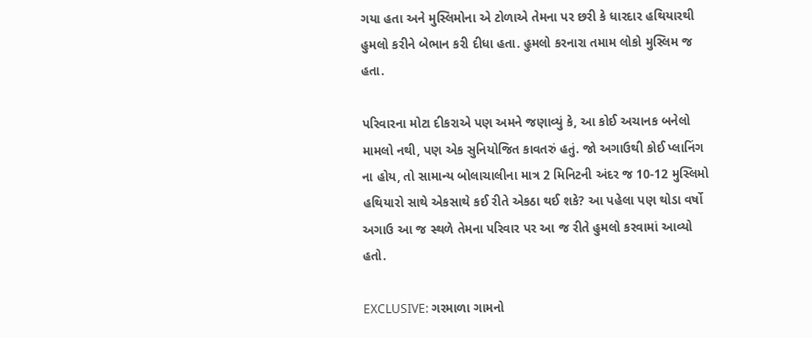ગયા હતા અને મુસ્લિમોના એ ટોળાએ તેમના પર છરી કે ધારદાર હથિયારથી હુમલો કરીને બેભાન કરી દીધા હતા. હુમલો કરનારા તમામ લોકો મુસ્લિમ જ હતા.

પરિવારના મોટા દીકરાએ પણ અમને જણાવ્યું કે, આ કોઈ અચાનક બનેલો મામલો નથી, પણ એક સુનિયોજિત કાવતરું હતું. જો અગાઉથી કોઈ પ્લાનિંગ ના હોય, તો સામાન્ય બોલાચાલીના માત્ર 2 મિનિટની અંદર જ 10-12 મુસ્લિમો હથિયારો સાથે એકસાથે કઈ રીતે એકઠા થઈ શકે? આ પહેલા પણ થોડા વર્ષો અગાઉ આ જ સ્થળે તેમના પરિવાર પર આ જ રીતે હુમલો કરવામાં આવ્યો હતો.

EXCLUSIVE: ગરમાળા ગામનો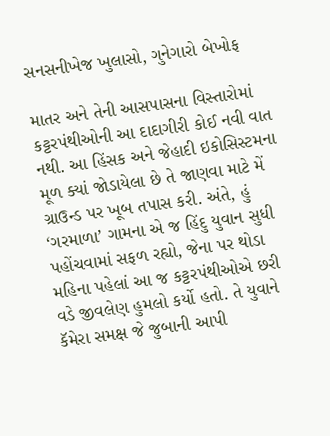સનસનીખેજ ખુલાસો, ગુનેગારો બેખોફ

માતર અને તેની આસપાસના વિસ્તારોમાં કટ્ટરપંથીઓની આ દાદાગીરી કોઈ નવી વાત નથી. આ હિંસક અને જેહાદી ઇકોસિસ્ટમના મૂળ ક્યાં જોડાયેલા છે તે જાણવા માટે મેં ગ્રાઉન્ડ પર ખૂબ તપાસ કરી. અંતે, હું ‘ગરમાળા’ ગામના એ જ હિંદુ યુવાન સુધી પહોંચવામાં સફળ રહ્યો, જેના પર થોડા મહિના પહેલાં આ જ કટ્ટરપંથીઓએ છરી વડે જીવલેણ હુમલો કર્યો હતો. તે યુવાને કૅમેરા સમક્ષ જે જુબાની આપી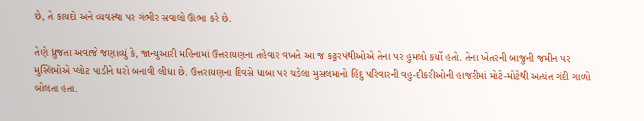છે, તે કાયદો અને વ્યવસ્થા પર ગંભીર સવાલો ઊભા કરે છે.

તેણે ધ્રુજતા અવાજે જણાવ્યું કે, જાન્યુઆરી મહિનામાં ઉત્તરાયણના તહેવાર વખતે આ જ કટ્ટરપંથીઓએ તેના પર હુમલો કર્યો હતો. તેના ખેતરની બાજુની જમીન પર મુસ્લિમોએ પ્લોટ પાડીને ઘરો બનાવી લીધા છે. ઉત્તરાયણના દિવસે ધાબા પર ચડેલા મુસલમાનો હિંદુ પરિવારની વહુ-દીકરીઓની હાજરીમાં મોટે-મોટેથી અત્યંત ગંદી ગાળો બોલતા હતા.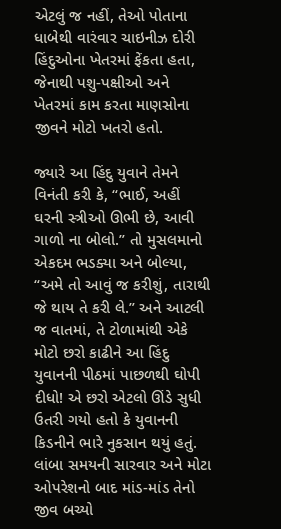એટલું જ નહીં, તેઓ પોતાના ધાબેથી વારંવાર ચાઇનીઝ દોરી હિંદુઓના ખેતરમાં ફેંકતા હતા, જેનાથી પશુ-પક્ષીઓ અને ખેતરમાં કામ કરતા માણસોના જીવને મોટો ખતરો હતો.

જ્યારે આ હિંદુ યુવાને તેમને વિનંતી કરી કે, “ભાઈ, અહીં ઘરની સ્ત્રીઓ ઊભી છે, આવી ગાળો ના બોલો.” તો મુસલમાનો એકદમ ભડક્યા અને બોલ્યા, “અમે તો આવું જ કરીશું, તારાથી જે થાય તે કરી લે.” અને આટલી જ વાતમાં, તે ટોળામાંથી એકે મોટો છરો કાઢીને આ હિંદુ યુવાનની પીઠમાં પાછળથી ઘોપી દીધો! એ છરો એટલો ઊંડે સુધી ઉતરી ગયો હતો કે યુવાનની કિડનીને ભારે નુકસાન થયું હતું. લાંબા સમયની સારવાર અને મોટા ઓપરેશનો બાદ માંડ-માંડ તેનો જીવ બચ્યો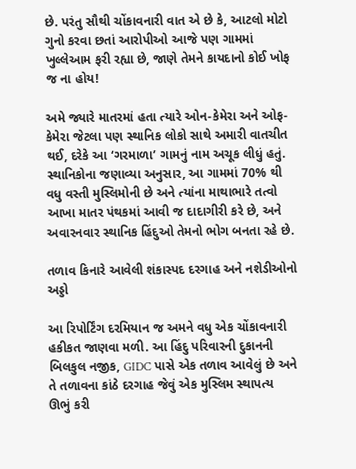છે. પરંતુ સૌથી ચોંકાવનારી વાત એ છે કે, આટલો મોટો ગુનો કરવા છતાં આરોપીઓ આજે પણ ગામમાં ખુલ્લેઆમ ફરી રહ્યા છે, જાણે તેમને કાયદાનો કોઈ ખોફ જ ના હોય!

અમે જ્યારે માતરમાં હતા ત્યારે ઓન-કેમેરા અને ઓફ-કેમેરા જેટલા પણ સ્થાનિક લોકો સાથે અમારી વાતચીત થઈ, દરેકે આ ‘ગરમાળા’ ગામનું નામ અચૂક લીધું હતું. સ્થાનિકોના જણાવ્યા અનુસાર, આ ગામમાં 70% થી વધુ વસ્તી મુસ્લિમોની છે અને ત્યાંના માથાભારે તત્વો આખા માતર પંથકમાં આવી જ દાદાગીરી કરે છે, અને અવારનવાર સ્થાનિક હિંદુઓ તેમનો ભોગ બનતા રહે છે.

તળાવ કિનારે આવેલી શંકાસ્પદ દરગાહ અને નશેડીઓનો અડ્ડો

આ રિપોર્ટિંગ દરમિયાન જ અમને વધુ એક ચોંકાવનારી હકીકત જાણવા મળી. આ હિંદુ પરિવારની દુકાનની બિલકુલ નજીક, GIDC પાસે એક તળાવ આવેલું છે અને તે તળાવના કાંઠે દરગાહ જેવું એક મુસ્લિમ સ્થાપત્ય ઊભું કરી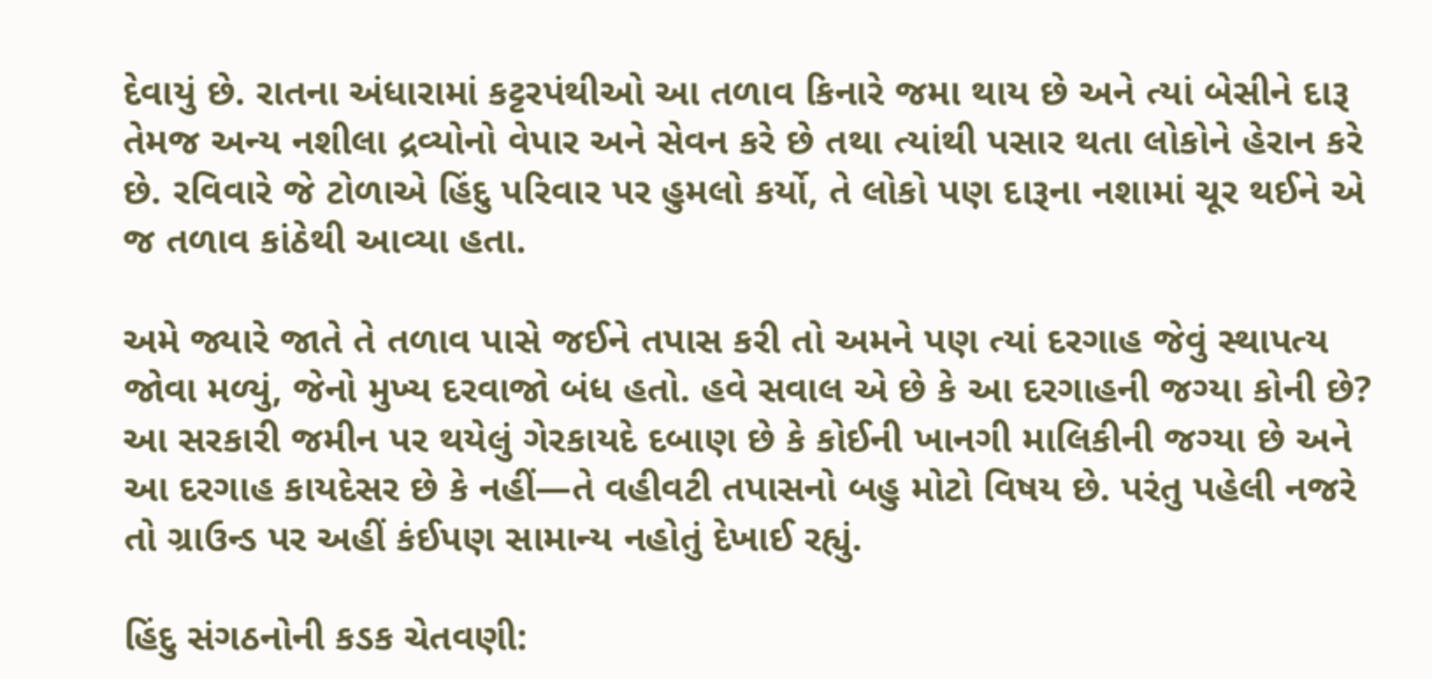દેવાયું છે. રાતના અંધારામાં કટ્ટરપંથીઓ આ તળાવ કિનારે જમા થાય છે અને ત્યાં બેસીને દારૂ તેમજ અન્ય નશીલા દ્રવ્યોનો વેપાર અને સેવન કરે છે તથા ત્યાંથી પસાર થતા લોકોને હેરાન કરે છે. રવિવારે જે ટોળાએ હિંદુ પરિવાર પર હુમલો કર્યો, તે લોકો પણ દારૂના નશામાં ચૂર થઈને એ જ તળાવ કાંઠેથી આવ્યા હતા.

અમે જ્યારે જાતે તે તળાવ પાસે જઈને તપાસ કરી તો અમને પણ ત્યાં દરગાહ જેવું સ્થાપત્ય જોવા મળ્યું, જેનો મુખ્ય દરવાજો બંધ હતો. હવે સવાલ એ છે કે આ દરગાહની જગ્યા કોની છે? આ સરકારી જમીન પર થયેલું ગેરકાયદે દબાણ છે કે કોઈની ખાનગી માલિકીની જગ્યા છે અને આ દરગાહ કાયદેસર છે કે નહીં—તે વહીવટી તપાસનો બહુ મોટો વિષય છે. પરંતુ પહેલી નજરે તો ગ્રાઉન્ડ પર અહીં કંઈપણ સામાન્ય નહોતું દેખાઈ રહ્યું.

હિંદુ સંગઠનોની કડક ચેતવણી: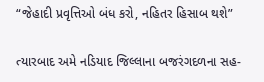“જેહાદી પ્રવૃત્તિઓ બંધ કરો, નહિતર હિસાબ થશે”

ત્યારબાદ અમે નડિયાદ જિલ્લાના બજરંગદળના સહ-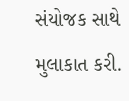સંયોજક સાથે મુલાકાત કરી.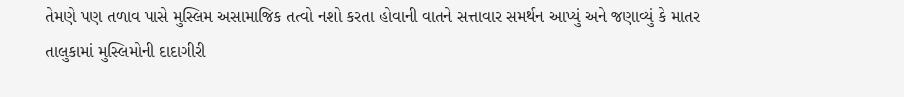તેમણે પણ તળાવ પાસે મુસ્લિમ અસામાજિક તત્વો નશો કરતા હોવાની વાતને સત્તાવાર સમર્થન આપ્યું અને જણાવ્યું કે માતર તાલુકામાં મુસ્લિમોની દાદાગીરી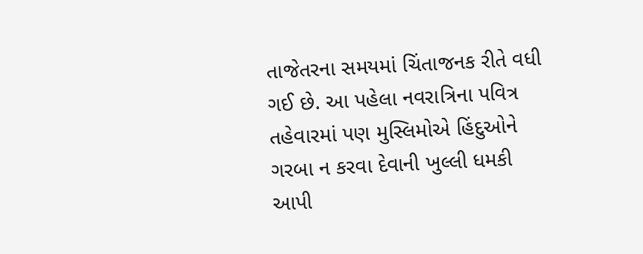તાજેતરના સમયમાં ચિંતાજનક રીતે વધી ગઈ છે. આ પહેલા નવરાત્રિના પવિત્ર તહેવારમાં પણ મુસ્લિમોએ હિંદુઓને ગરબા ન કરવા દેવાની ખુલ્લી ધમકી આપી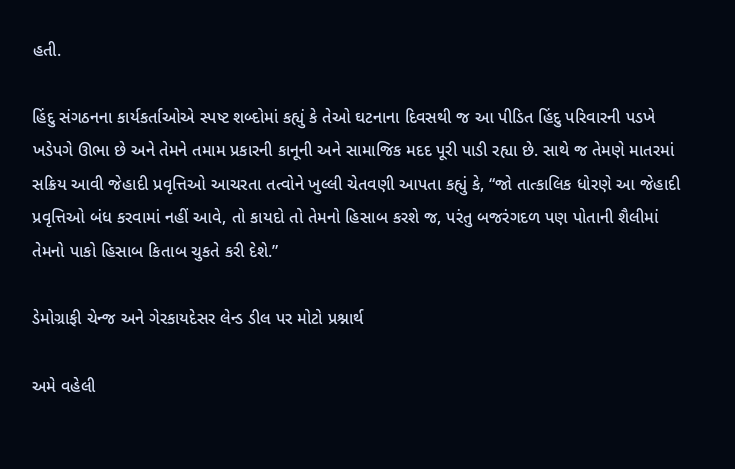હતી.

હિંદુ સંગઠનના કાર્યકર્તાઓએ સ્પષ્ટ શબ્દોમાં કહ્યું કે તેઓ ઘટનાના દિવસથી જ આ પીડિત હિંદુ પરિવારની પડખે ખડેપગે ઊભા છે અને તેમને તમામ પ્રકારની કાનૂની અને સામાજિક મદદ પૂરી પાડી રહ્યા છે. સાથે જ તેમણે માતરમાં સક્રિય આવી જેહાદી પ્રવૃત્તિઓ આચરતા તત્વોને ખુલ્લી ચેતવણી આપતા કહ્યું કે, “જો તાત્કાલિક ધોરણે આ જેહાદી પ્રવૃત્તિઓ બંધ કરવામાં નહીં આવે, તો કાયદો તો તેમનો હિસાબ કરશે જ, પરંતુ બજરંગદળ પણ પોતાની શૈલીમાં તેમનો પાકો હિસાબ કિતાબ ચુકતે કરી દેશે.”

ડેમોગ્રાફી ચેન્જ અને ગેરકાયદેસર લેન્ડ ડીલ પર મોટો પ્રશ્નાર્થ

અમે વહેલી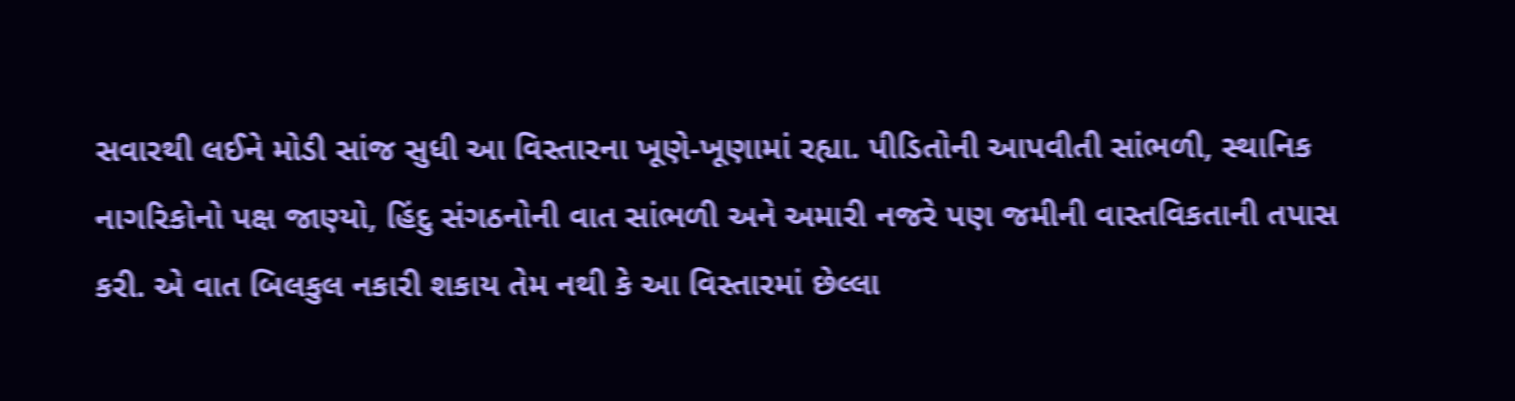સવારથી લઈને મોડી સાંજ સુધી આ વિસ્તારના ખૂણે-ખૂણામાં રહ્યા. પીડિતોની આપવીતી સાંભળી, સ્થાનિક નાગરિકોનો પક્ષ જાણ્યો, હિંદુ સંગઠનોની વાત સાંભળી અને અમારી નજરે પણ જમીની વાસ્તવિકતાની તપાસ કરી. એ વાત બિલકુલ નકારી શકાય તેમ નથી કે આ વિસ્તારમાં છેલ્લા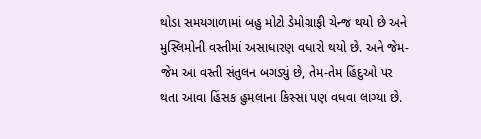થોડા સમયગાળામાં બહુ મોટો ડેમોગ્રાફી ચેન્જ થયો છે અને મુસ્લિમોની વસ્તીમાં અસાધારણ વધારો થયો છે. અને જેમ-જેમ આ વસ્તી સંતુલન બગડ્યું છે, તેમ-તેમ હિંદુઓ પર થતા આવા હિંસક હુમલાના કિસ્સા પણ વધવા લાગ્યા છે.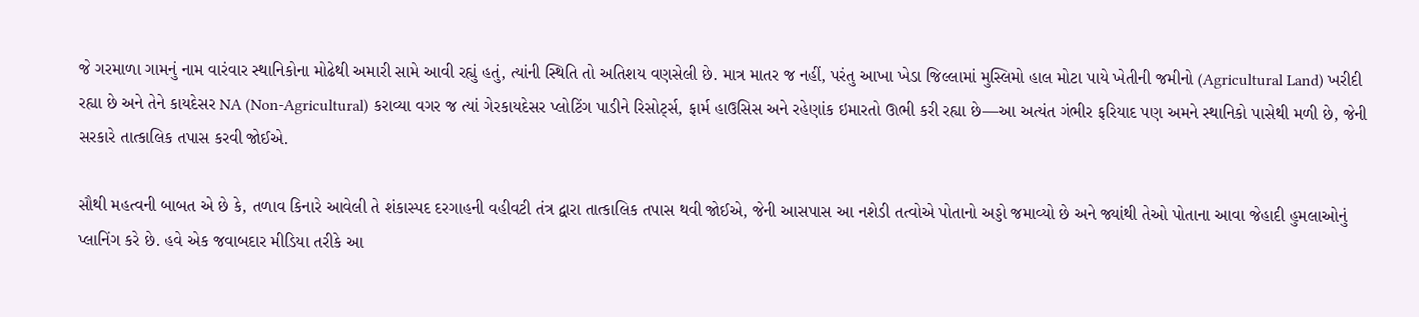જે ગરમાળા ગામનું નામ વારંવાર સ્થાનિકોના મોઢેથી અમારી સામે આવી રહ્યું હતું, ત્યાંની સ્થિતિ તો અતિશય વણસેલી છે. માત્ર માતર જ નહીં, પરંતુ આખા ખેડા જિલ્લામાં મુસ્લિમો હાલ મોટા પાયે ખેતીની જમીનો (Agricultural Land) ખરીદી રહ્યા છે અને તેને કાયદેસર NA (Non-Agricultural) કરાવ્યા વગર જ ત્યાં ગેરકાયદેસર પ્લોટિંગ પાડીને રિસોર્ટ્સ, ફાર્મ હાઉસિસ અને રહેણાંક ઇમારતો ઊભી કરી રહ્યા છે—આ અત્યંત ગંભીર ફરિયાદ પણ અમને સ્થાનિકો પાસેથી મળી છે, જેની સરકારે તાત્કાલિક તપાસ કરવી જોઈએ.

સૌથી મહત્વની બાબત એ છે કે, તળાવ કિનારે આવેલી તે શંકાસ્પદ દરગાહની વહીવટી તંત્ર દ્વારા તાત્કાલિક તપાસ થવી જોઈએ, જેની આસપાસ આ નશેડી તત્વોએ પોતાનો અડ્ડો જમાવ્યો છે અને જ્યાંથી તેઓ પોતાના આવા જેહાદી હુમલાઓનું પ્લાનિંગ કરે છે. હવે એક જવાબદાર મીડિયા તરીકે આ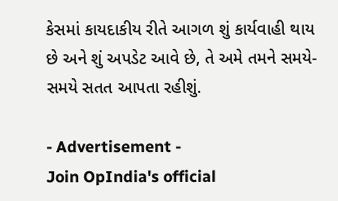કેસમાં કાયદાકીય રીતે આગળ શું કાર્યવાહી થાય છે અને શું અપડેટ આવે છે, તે અમે તમને સમયે-સમયે સતત આપતા રહીશું.

- Advertisement -
Join OpIndia's official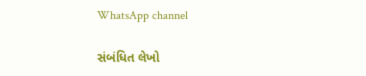WhatsApp channel

સંબંધિત લેખો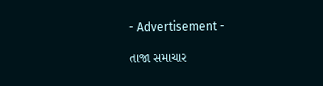- Advertisement -

તાજા સમાચાર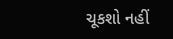ચૂકશો નહીં